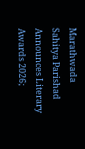Marathwada Sahitya Parishad Announces Literary Awards 2026;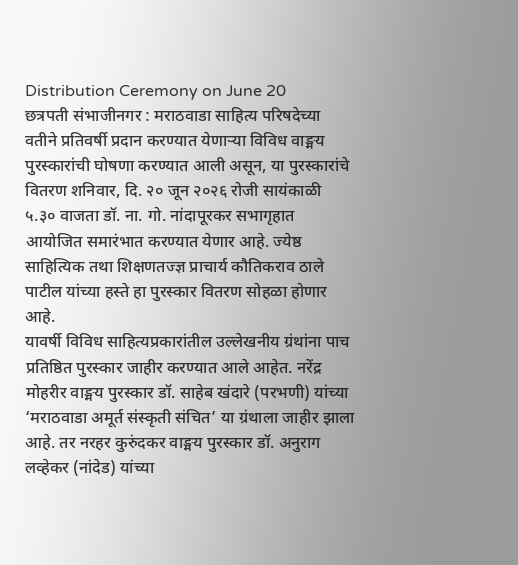Distribution Ceremony on June 20
छत्रपती संभाजीनगर : मराठवाडा साहित्य परिषदेच्या वतीने प्रतिवर्षी प्रदान करण्यात येणाऱ्या विविध वाङ्मय पुरस्कारांची घोषणा करण्यात आली असून, या पुरस्कारांचे वितरण शनिवार, दि. २० जून २०२६ रोजी सायंकाळी ५.३० वाजता डॉ. ना. गो. नांदापूरकर सभागृहात आयोजित समारंभात करण्यात येणार आहे. ज्येष्ठ साहित्यिक तथा शिक्षणतज्ज्ञ प्राचार्य कौतिकराव ठाले पाटील यांच्या हस्ते हा पुरस्कार वितरण सोहळा होणार आहे.
यावर्षी विविध साहित्यप्रकारांतील उल्लेखनीय ग्रंथांना पाच प्रतिष्ठित पुरस्कार जाहीर करण्यात आले आहेत. नरेंद्र मोहरीर वाङ्मय पुरस्कार डॉ. साहेब खंदारे (परभणी) यांच्या ‘मराठवाडा अमूर्त संस्कृती संचित’ या ग्रंथाला जाहीर झाला आहे. तर नरहर कुरुंदकर वाङ्मय पुरस्कार डॉ. अनुराग लव्हेकर (नांदेड) यांच्या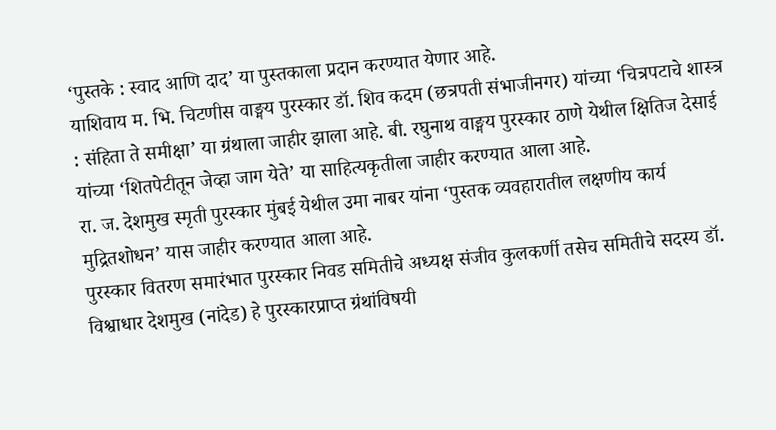‘पुस्तके : स्वाद आणि दाद’ या पुस्तकाला प्रदान करण्यात येणार आहे.
याशिवाय म. भि. चिटणीस वाङ्मय पुरस्कार डॉ. शिव कदम (छत्रपती संभाजीनगर) यांच्या ‘चित्रपटाचे शास्त्र : संहिता ते समीक्षा’ या ग्रंथाला जाहीर झाला आहे. बी. रघुनाथ वाङ्मय पुरस्कार ठाणे येथील क्षितिज देसाई यांच्या ‘शितपेटीतून जेव्हा जाग येते’ या साहित्यकृतीला जाहीर करण्यात आला आहे.
रा. ज. देशमुख स्मृती पुरस्कार मुंबई येथील उमा नाबर यांना ‘पुस्तक व्यवहारातील लक्षणीय कार्य मुद्रितशोधन’ यास जाहीर करण्यात आला आहे.
पुरस्कार वितरण समारंभात पुरस्कार निवड समितीचे अध्यक्ष संजीव कुलकर्णी तसेच समितीचे सदस्य डॉ. विश्वाधार देशमुख (नांदेड) हे पुरस्कारप्राप्त ग्रंथांविषयी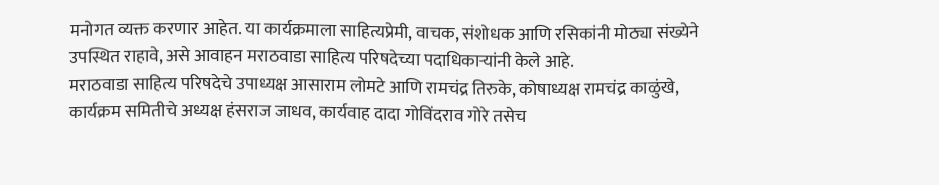मनोगत व्यक्त करणार आहेत. या कार्यक्रमाला साहित्यप्रेमी, वाचक, संशोधक आणि रसिकांनी मोठ्या संख्येने उपस्थित राहावे, असे आवाहन मराठवाडा साहित्य परिषदेच्या पदाधिकाऱ्यांनी केले आहे.
मराठवाडा साहित्य परिषदेचे उपाध्यक्ष आसाराम लोमटे आणि रामचंद्र तिरुके, कोषाध्यक्ष रामचंद्र काळुंखे, कार्यक्रम समितीचे अध्यक्ष हंसराज जाधव, कार्यवाह दादा गोविंदराव गोरे तसेच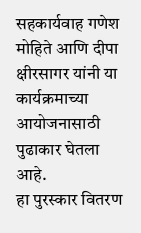सहकार्यवाह गणेश मोहिते आणि दीपा क्षीरसागर यांनी या कार्यक्रमाच्या आयोजनासाठी पुढाकार घेतला आहे.
हा पुरस्कार वितरण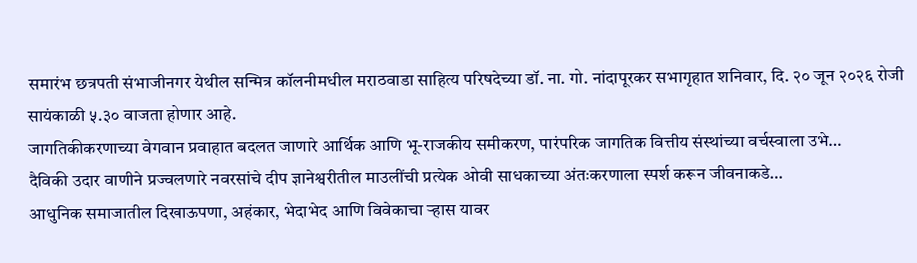समारंभ छत्रपती संभाजीनगर येथील सन्मित्र कॉलनीमधील मराठवाडा साहित्य परिषदेच्या डॉ. ना. गो. नांदापूरकर सभागृहात शनिवार, दि. २० जून २०२६ रोजी सायंकाळी ५.३० वाजता होणार आहे.
जागतिकीकरणाच्या वेगवान प्रवाहात बदलत जाणारे आर्थिक आणि भू-राजकीय समीकरण, पारंपरिक जागतिक वित्तीय संस्थांच्या वर्चस्वाला उभे…
दैविकी उदार वाणीने प्रज्वलणारे नवरसांचे दीप ज्ञानेश्वरीतील माउलींची प्रत्येक ओवी साधकाच्या अंतःकरणाला स्पर्श करून जीवनाकडे…
आधुनिक समाजातील दिखाऊपणा, अहंकार, भेदाभेद आणि विवेकाचा ऱ्हास यावर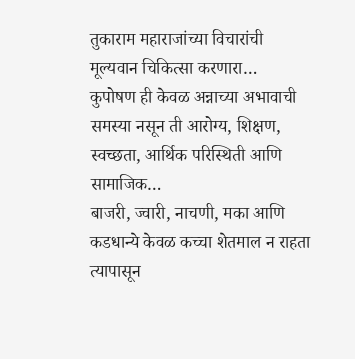तुकाराम महाराजांच्या विचारांची मूल्यवान चिकित्सा करणारा…
कुपोषण ही केवळ अन्नाच्या अभावाची समस्या नसून ती आरोग्य, शिक्षण, स्वच्छता, आर्थिक परिस्थिती आणि सामाजिक…
बाजरी, ज्वारी, नाचणी, मका आणि कडधान्ये केवळ कच्चा शेतमाल न राहता त्यापासून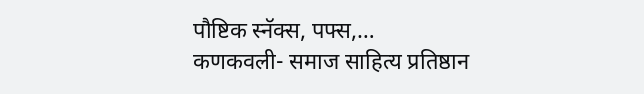पौष्टिक स्नॅक्स, पफ्स,…
कणकवली- समाज साहित्य प्रतिष्ठान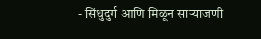- सिंधुदुर्ग आणि मिळून साऱ्याजणी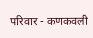परिवार - कणकवली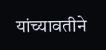यांच्यावतीने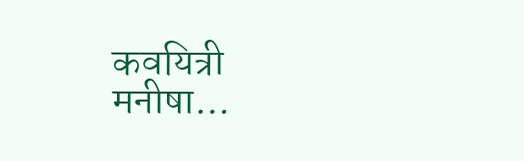कवयित्री मनीषा…